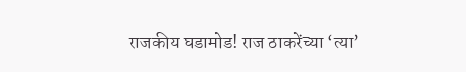राजकीय घडामोड! राज ठाकरेंच्या ‘त्या’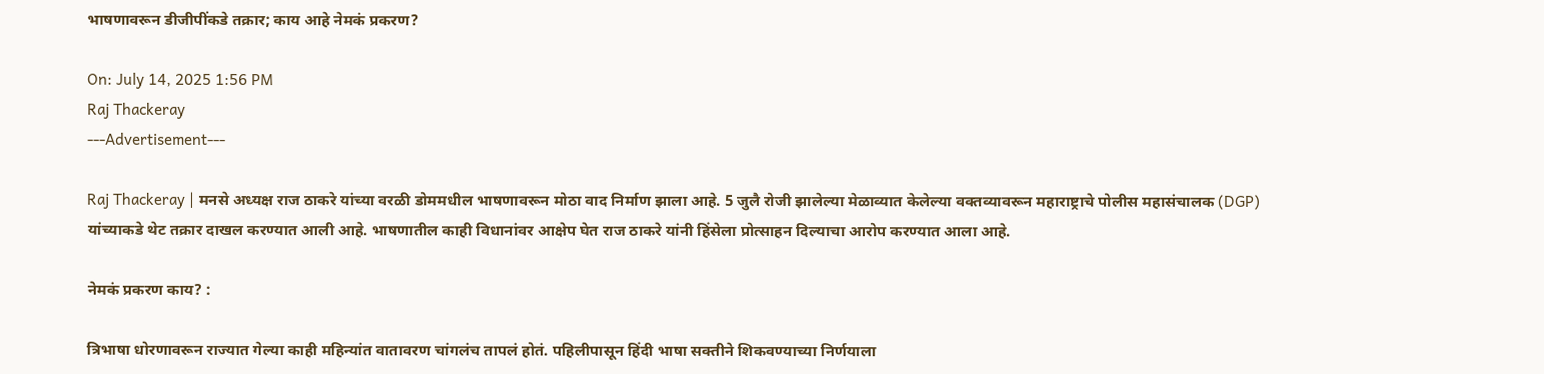भाषणावरून डीजीपींकडे तक्रार; काय आहे नेमकं प्रकरण?

On: July 14, 2025 1:56 PM
Raj Thackeray
---Advertisement---

Raj Thackeray | मनसे अध्यक्ष राज ठाकरे यांच्या वरळी डोममधील भाषणावरून मोठा वाद निर्माण झाला आहे. 5 जुलै रोजी झालेल्या मेळाव्यात केलेल्या वक्तव्यावरून महाराष्ट्राचे पोलीस महासंचालक (DGP) यांच्याकडे थेट तक्रार दाखल करण्यात आली आहे. भाषणातील काही विधानांवर आक्षेप घेत राज ठाकरे यांनी हिंसेला प्रोत्साहन दिल्याचा आरोप करण्यात आला आहे.

नेमकं प्रकरण काय? :

त्रिभाषा धोरणावरून राज्यात गेल्या काही महिन्यांत वातावरण चांगलंच तापलं होतं. पहिलीपासून हिंदी भाषा सक्तीने शिकवण्याच्या निर्णयाला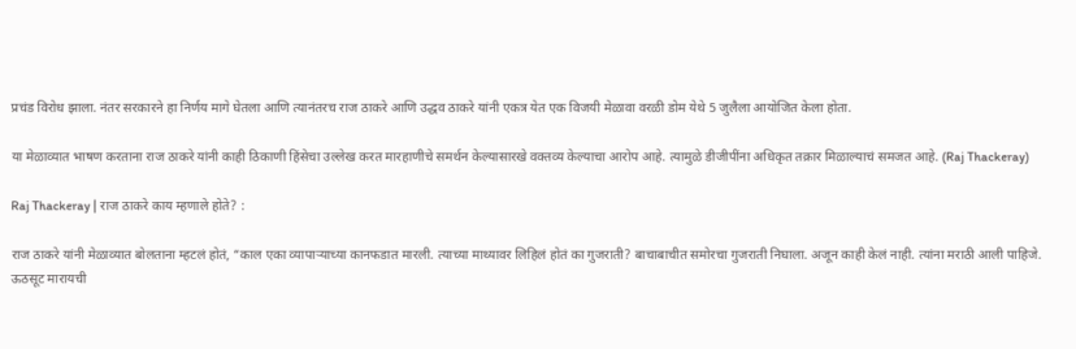प्रचंड विरोध झाला. नंतर सरकारने हा निर्णय मागे घेतला आणि त्यानंतरच राज ठाकरे आणि उद्धव ठाकरे यांनी एकत्र येत एक विजयी मेळावा वरळी डोम येथे 5 जुलैला आयोजित केला होता.

या मेळाव्यात भाषण करताना राज ठाकरे यांनी काही ठिकाणी हिंसेचा उल्लेख करत मारहाणीचे समर्थन केल्यासारखे वक्तव्य केल्याचा आरोप आहे. त्यामुळे डीजीपींना अधिकृत तक्रार मिळाल्याचं समजत आहे. (Raj Thackeray)

Raj Thackeray | राज ठाकरे काय म्हणाले होते? :

राज ठाकरे यांनी मेळाव्यात बोलताना म्हटलं होतं, “काल एका व्यापाऱ्याच्या कानफडात मारली. त्याच्या माथ्यावर लिहिलं होतं का गुजराती? बाचाबाचीत समोरचा गुजराती निघाला. अजून काही केलं नाही. त्यांना मराठी आली पाहिजे. ऊठसूट मारायची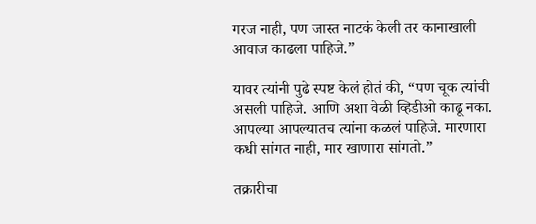गरज नाही, पण जास्त नाटकं केली तर कानाखाली आवाज काढला पाहिजे.”

यावर त्यांनी पुढे स्पष्ट केलं होतं की, “पण चूक त्यांची असली पाहिजे. आणि अशा वेळी व्हिडीओ काढू नका. आपल्या आपल्यातच त्यांना कळलं पाहिजे. मारणारा कधी सांगत नाही, मार खाणारा सांगतो.”

तक्रारीचा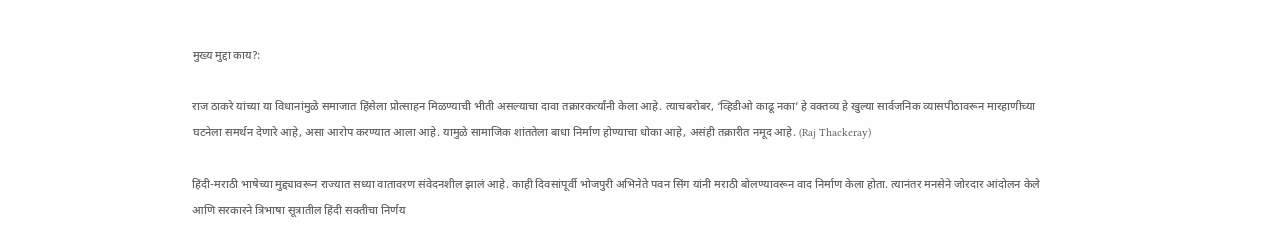मुख्य मुद्दा काय?:

राज ठाकरे यांच्या या विधानांमुळे समाजात हिंसेला प्रोत्साहन मिळण्याची भीती असल्याचा दावा तक्रारकर्त्यांनी केला आहे. त्याचबरोबर, ‘व्हिडीओ काढू नका’ हे वक्तव्य हे खुल्या सार्वजनिक व्यासपीठावरून मारहाणीच्या घटनेला समर्थन देणारे आहे, असा आरोप करण्यात आला आहे. यामुळे सामाजिक शांततेला बाधा निर्माण होण्याचा धोका आहे, असंही तक्रारीत नमूद आहे. (Raj Thackeray)

हिंदी-मराठी भाषेच्या मुद्द्यावरून राज्यात सध्या वातावरण संवेदनशील झालं आहे. काही दिवसांपूर्वी भोजपुरी अभिनेते पवन सिंग यांनी मराठी बोलण्यावरून वाद निर्माण केला होता. त्यानंतर मनसेने जोरदार आंदोलन केले आणि सरकारने त्रिभाषा सूत्रातील हिंदी सक्तीचा निर्णय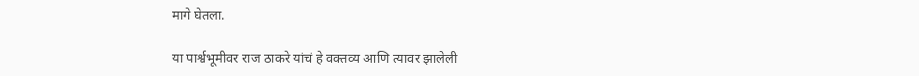मागे घेतला.

या पार्श्वभूमीवर राज ठाकरे यांचं हे वक्तव्य आणि त्यावर झालेली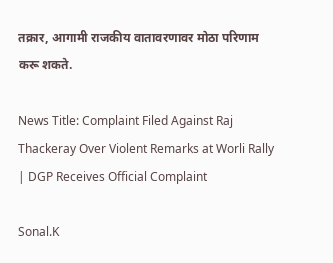तक्रार, आगामी राजकीय वातावरणावर मोठा परिणाम करू शकते.

News Title: Complaint Filed Against Raj Thackeray Over Violent Remarks at Worli Rally | DGP Receives Official Complaint

Sonal.K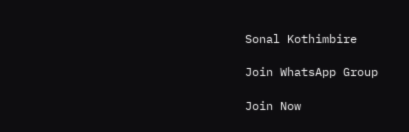Sonal Kothimbire

Join WhatsApp Group

Join Now